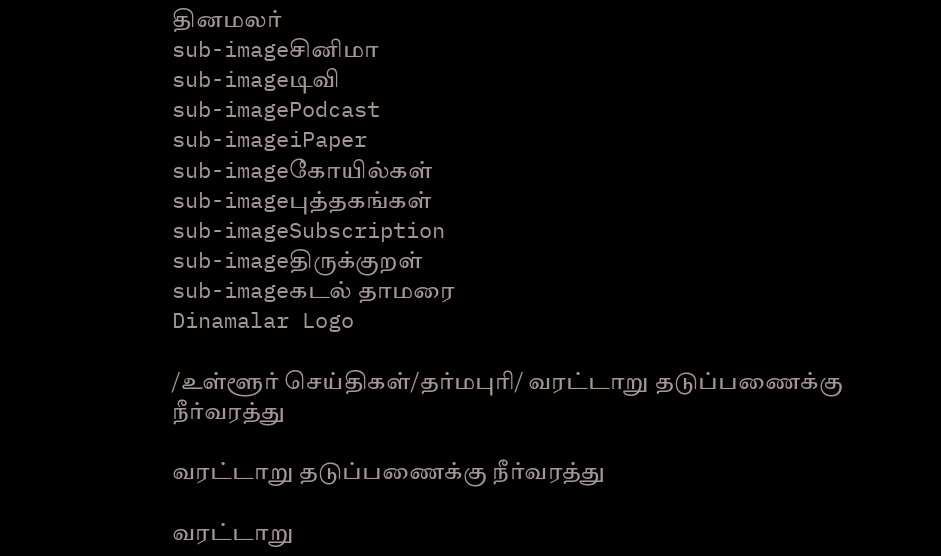தினமலர்
sub-imageசினிமா
sub-imageடிவி
sub-imagePodcast
sub-imageiPaper
sub-imageகோயில்கள்
sub-imageபுத்தகங்கள்
sub-imageSubscription
sub-imageதிருக்குறள்
sub-imageகடல் தாமரை
Dinamalar Logo

/உள்ளூர் செய்திகள்/தர்மபுரி/ வரட்டாறு தடுப்பணைக்கு நீர்வரத்து

வரட்டாறு தடுப்பணைக்கு நீர்வரத்து

வரட்டாறு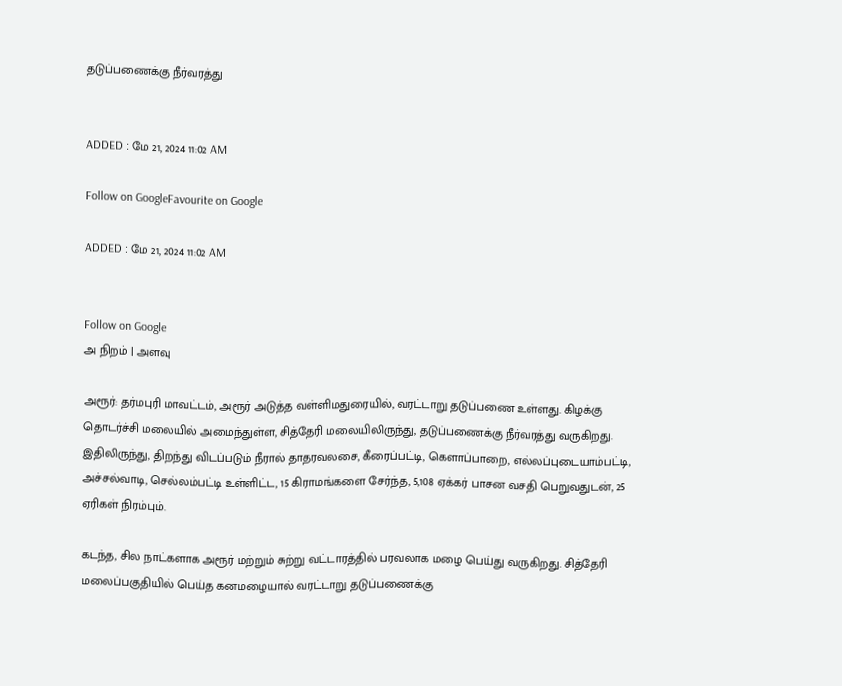தடுப்பணைக்கு நீர்வரத்து


ADDED : மே 21, 2024 11:02 AM

Follow on GoogleFavourite on Google

ADDED : மே 21, 2024 11:02 AM


Follow on Google
அ நிறம் | அளவு

அரூர்: தர்மபுரி மாவட்டம், அரூர் அடுத்த வள்ளிமதுரையில், வரட்டாறு தடுப்பணை உள்ளது. கிழக்கு தொடர்ச்சி மலையில் அமைந்துள்ள, சித்தேரி மலையிலிருந்து, தடுப்பணைக்கு நீர்வரத்து வருகிறது. இதிலிருந்து, திறந்து விடப்படும் நீரால் தாதரவலசை, கீரைப்பட்டி, கெளாப்பாறை, எல்லப்புடையாம்பட்டி, அச்சல்வாடி, செல்லம்பட்டி உள்ளிட்ட, 15 கிராமங்களை சேர்ந்த, 5,108 ஏக்கர் பாசன வசதி பெறுவதுடன், 25 ஏரிகள் நிரம்பும்.

கடந்த, சில நாட்களாக அரூர் மற்றும் சுற்று வட்டாரத்தில் பரவலாக மழை பெய்து வருகிறது. சித்தேரி மலைப்பகுதியில் பெய்த கனமழையால் வரட்டாறு தடுப்பணைக்கு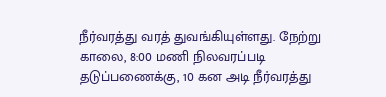நீர்வரத்து வரத் துவங்கியுள்ளது. நேற்று காலை, 8:00 மணி நிலவரப்படி தடுப்பணைக்கு, 10 கன அடி நீர்வரத்து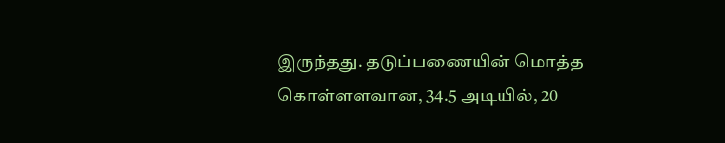இருந்தது. தடுப்பணையின் மொத்த கொள்ளளவான, 34.5 அடியில், 20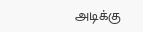அடிக்கு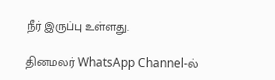நீர் இருப்பு உள்ளது.

தினமலர் WhatsApp Channel-ல்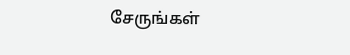சேருங்கள்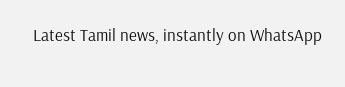Latest Tamil news, instantly on WhatsApp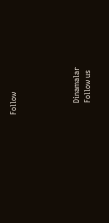Follow





      Dinamalar
      Follow us